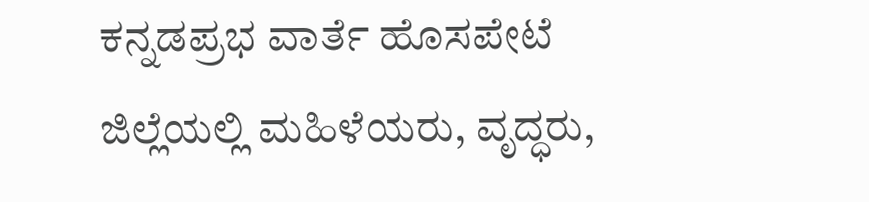ಕನ್ನಡಪ್ರಭ ವಾರ್ತೆ ಹೊಸಪೇಟೆ
ಜಿಲ್ಲೆಯಲ್ಲಿ ಮಹಿಳೆಯರು, ವೃದ್ಧರು,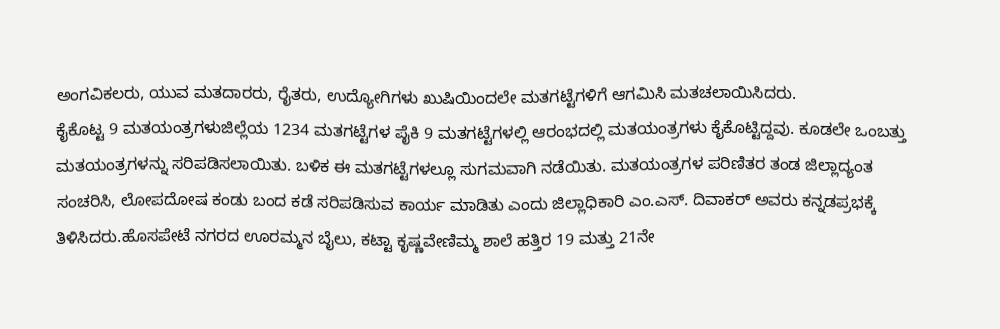ಅಂಗವಿಕಲರು, ಯುವ ಮತದಾರರು, ರೈತರು, ಉದ್ಯೋಗಿಗಳು ಖುಷಿಯಿಂದಲೇ ಮತಗಟ್ಟೆಗಳಿಗೆ ಆಗಮಿಸಿ ಮತಚಲಾಯಿಸಿದರು.
ಕೈಕೊಟ್ಟ 9 ಮತಯಂತ್ರಗಳುಜಿಲ್ಲೆಯ 1234 ಮತಗಟ್ಟೆಗಳ ಪೈಕಿ 9 ಮತಗಟ್ಟೆಗಳಲ್ಲಿ ಆರಂಭದಲ್ಲಿ ಮತಯಂತ್ರಗಳು ಕೈಕೊಟ್ಟಿದ್ದವು. ಕೂಡಲೇ ಒಂಬತ್ತು ಮತಯಂತ್ರಗಳನ್ನು ಸರಿಪಡಿಸಲಾಯಿತು. ಬಳಿಕ ಈ ಮತಗಟ್ಟೆಗಳಲ್ಲೂ ಸುಗಮವಾಗಿ ನಡೆಯಿತು. ಮತಯಂತ್ರಗಳ ಪರಿಣಿತರ ತಂಡ ಜಿಲ್ಲಾದ್ಯಂತ ಸಂಚರಿಸಿ, ಲೋಪದೋಷ ಕಂಡು ಬಂದ ಕಡೆ ಸರಿಪಡಿಸುವ ಕಾರ್ಯ ಮಾಡಿತು ಎಂದು ಜಿಲ್ಲಾಧಿಕಾರಿ ಎಂ.ಎಸ್. ದಿವಾಕರ್ ಅವರು ಕನ್ನಡಪ್ರಭಕ್ಕೆ ತಿಳಿಸಿದರು.ಹೊಸಪೇಟೆ ನಗರದ ಊರಮ್ಮನ ಬೈಲು, ಕಟ್ಟಾ ಕೃಷ್ಣವೇಣಿಮ್ಮ ಶಾಲೆ ಹತ್ತಿರ 19 ಮತ್ತು 21ನೇ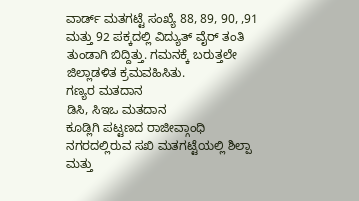ವಾರ್ಡ್ ಮತಗಟ್ಟೆ ಸಂಖ್ಯೆ 88, 89, 90, ,91 ಮತ್ತು 92 ಪಕ್ಕದಲ್ಲಿ ವಿದ್ಯುತ್ ವೈರ್ ತಂತಿ ತುಂಡಾಗಿ ಬಿದ್ದಿತ್ತು. ಗಮನಕ್ಕೆ ಬರುತ್ತಲೇ ಜಿಲ್ಲಾಡಳಿತ ಕ್ರಮವಹಿಸಿತು.
ಗಣ್ಯರ ಮತದಾನ
ಡಿಸಿ, ಸಿಇಒ ಮತದಾನ
ಕೂಡ್ಲಿಗಿ ಪಟ್ಟಣದ ರಾಜೀವ್ಗಾಂಧಿ ನಗರದಲ್ಲಿರುವ ಸಖಿ ಮತಗಟ್ಟೆಯಲ್ಲಿ ಶಿಲ್ಪಾ ಮತ್ತು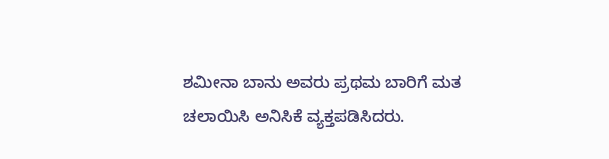ಶಮೀನಾ ಬಾನು ಅವರು ಪ್ರಥಮ ಬಾರಿಗೆ ಮತ ಚಲಾಯಿಸಿ ಅನಿಸಿಕೆ ವ್ಯಕ್ತಪಡಿಸಿದರು.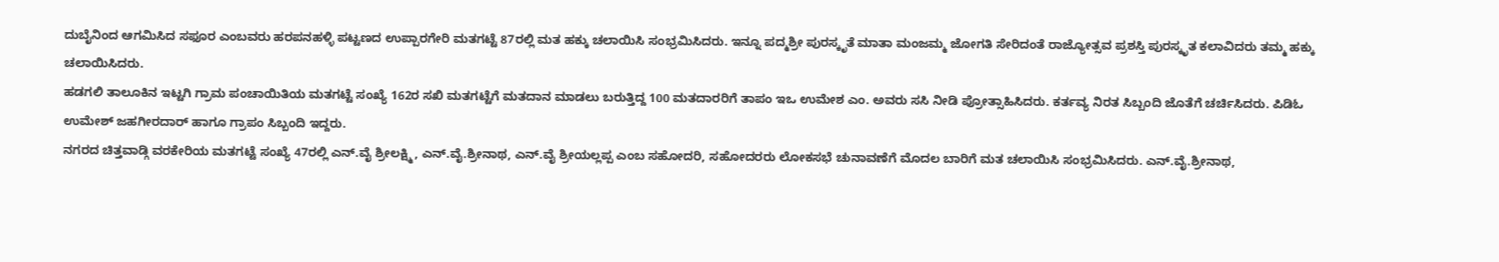ದುಬೈನಿಂದ ಆಗಮಿಸಿದ ಸಫೂರ ಎಂಬವರು ಹರಪನಹಳ್ಳಿ ಪಟ್ಟಣದ ಉಪ್ಪಾರಗೇರಿ ಮತಗಟ್ಟೆ 87ರಲ್ಲಿ ಮತ ಹಕ್ಕು ಚಲಾಯಿಸಿ ಸಂಭ್ರಮಿಸಿದರು. ಇನ್ನೂ ಪದ್ಮಶ್ರೀ ಪುರಸ್ಕೃತೆ ಮಾತಾ ಮಂಜಮ್ಮ ಜೋಗತಿ ಸೇರಿದಂತೆ ರಾಜ್ಯೋತ್ಸವ ಪ್ರಶಸ್ತಿ ಪುರಸ್ಕೃತ ಕಲಾವಿದರು ತಮ್ಮ ಹಕ್ಕು ಚಲಾಯಿಸಿದರು.
ಹಡಗಲಿ ತಾಲೂಕಿನ ಇಟ್ಟಗಿ ಗ್ರಾಮ ಪಂಚಾಯಿತಿಯ ಮತಗಟ್ಟೆ ಸಂಖ್ಯೆ 162ರ ಸಖಿ ಮತಗಟ್ಟೆಗೆ ಮತದಾನ ಮಾಡಲು ಬರುತ್ತಿದ್ದ 100 ಮತದಾರರಿಗೆ ತಾಪಂ ಇಒ ಉಮೇಶ ಎಂ. ಅವರು ಸಸಿ ನೀಡಿ ಪ್ರೋತ್ಸಾಹಿಸಿದರು. ಕರ್ತವ್ಯ ನಿರತ ಸಿಬ್ಬಂದಿ ಜೊತೆಗೆ ಚರ್ಚಿಸಿದರು. ಪಿಡಿಓ ಉಮೇಶ್ ಜಹಗೀರದಾರ್ ಹಾಗೂ ಗ್ರಾಪಂ ಸಿಬ್ಬಂದಿ ಇದ್ದರು.
ನಗರದ ಚಿತ್ತವಾಡ್ಗಿ ವರಕೇರಿಯ ಮತಗಟ್ಟೆ ಸಂಖ್ಯೆ 47ರಲ್ಲಿ ಎನ್.ವೈ ಶ್ರೀಲಕ್ಷ್ಮಿ, ಎನ್.ವೈ.ಶ್ರೀನಾಥ, ಎನ್.ವೈ ಶ್ರೀಯಲ್ಲಪ್ಪ ಎಂಬ ಸಹೋದರಿ, ಸಹೋದರರು ಲೋಕಸಭೆ ಚುನಾವಣೆಗೆ ಮೊದಲ ಬಾರಿಗೆ ಮತ ಚಲಾಯಿಸಿ ಸಂಭ್ರಮಿಸಿದರು. ಎನ್.ವೈ.ಶ್ರೀನಾಥ,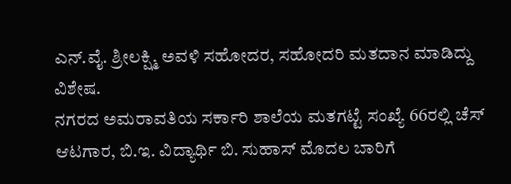ಎನ್.ವೈ. ಶ್ರೀಲಕ್ಷ್ಮಿ ಅವಳಿ ಸಹೋದರ, ಸಹೋದರಿ ಮತದಾನ ಮಾಡಿದ್ದು ವಿಶೇಷ.
ನಗರದ ಅಮರಾವತಿಯ ಸರ್ಕಾರಿ ಶಾಲೆಯ ಮತಗಟ್ಟೆ ಸಂಖ್ಯೆ 66ರಲ್ಲಿ ಚೆಸ್ ಆಟಗಾರ, ಬಿ.ಇ. ವಿದ್ಯಾರ್ಥಿ ಬಿ. ಸುಹಾಸ್ ಮೊದಲ ಬಾರಿಗೆ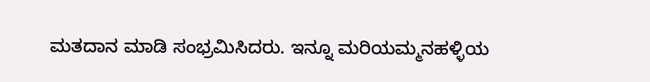ಮತದಾನ ಮಾಡಿ ಸಂಭ್ರಮಿಸಿದರು. ಇನ್ನೂ ಮರಿಯಮ್ಮನಹಳ್ಳಿಯ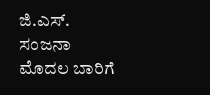ಜಿ.ಎಸ್. ಸಂಜನಾ ಮೊದಲ ಬಾರಿಗೆ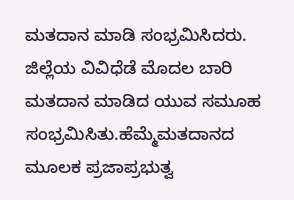ಮತದಾನ ಮಾಡಿ ಸಂಭ್ರಮಿಸಿದರು. ಜಿಲ್ಲೆಯ ವಿವಿಧೆಡೆ ಮೊದಲ ಬಾರಿ ಮತದಾನ ಮಾಡಿದ ಯುವ ಸಮೂಹ ಸಂಭ್ರಮಿಸಿತು.ಹೆಮ್ಮೆಮತದಾನದ ಮೂಲಕ ಪ್ರಜಾಪ್ರಭುತ್ವ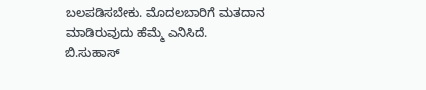ಬಲಪಡಿಸಬೇಕು. ಮೊದಲಬಾರಿಗೆ ಮತದಾನ ಮಾಡಿರುವುದು ಹೆಮ್ಮೆ ಎನಿಸಿದೆ.
ಬಿ.ಸುಹಾಸ್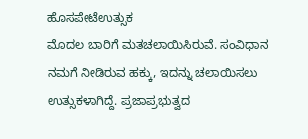ಹೊಸಪೇಟೆಉತ್ಸುಕ
ಮೊದಲ ಬಾರಿಗೆ ಮತಚಲಾಯಿಸಿರುವೆ. ಸಂವಿಧಾನ ನಮಗೆ ನೀಡಿರುವ ಹಕ್ಕು, ಇದನ್ನು ಚಲಾಯಿಸಲು ಉತ್ಸುಕಳಾಗಿದ್ದೆ. ಪ್ರಜಾಪ್ರಭುತ್ವದ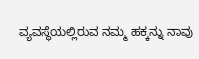ವ್ಯವಸ್ಥೆಯಲ್ಲಿರುವ ನಮ್ಮ ಹಕ್ಕನ್ನು ನಾವು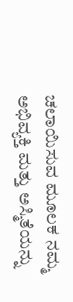ಚಲಾಯಿಸುವ ಮೂಲಕ ನಮ್ಮ ಅಭಿವ್ಯಕ್ತಿ ಮತ್ತು ಅಸ್ಮಿತೆಯನ್ನು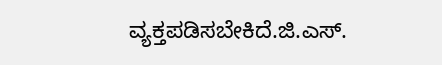ವ್ಯಕ್ತಪಡಿಸಬೇಕಿದೆ.ಜಿ.ಎಸ್.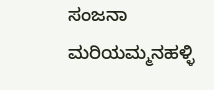ಸಂಜನಾ ಮರಿಯಮ್ಮನಹಳ್ಳಿ